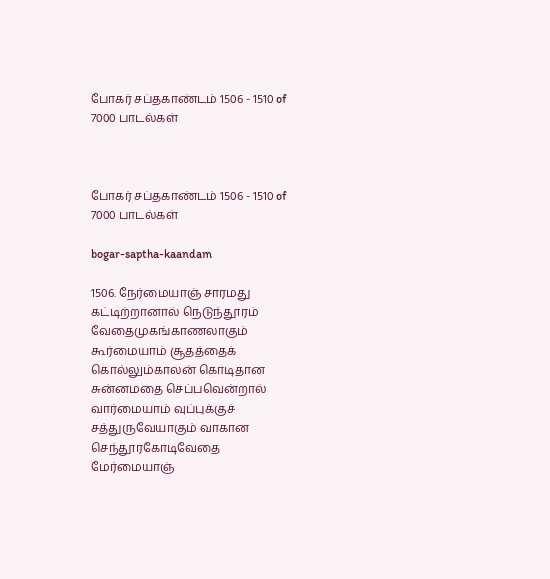போகர் சப்தகாண்டம் 1506 - 1510 of 7000 பாடல்கள்



போகர் சப்தகாண்டம் 1506 - 1510 of 7000 பாடல்கள்

bogar-saptha-kaandam

1506. நேர்மையாஞ் சாரமது கட்டிற்றானால் நெடுந்தூரம் வேதைமுகங்காணலாகும்
கூர்மையாம் சூதத்தைக் கொல்லும்காலன் கொடிதான சுன்னமதை செப்பவென்றால்
வார்மையாம் வுப்புக்குச் சத்துருவேயாகும் வாகான செந்தூரகோடிவேதை
மேர்மையாஞ்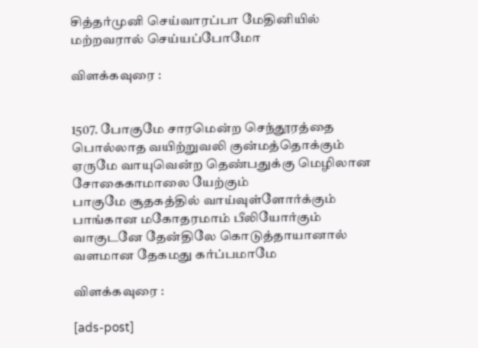சித்தர்முனி செய்வாரப்பா மேதினியில் மற்றவரால் செய்யப்போமோ

விளக்கவுரை :


1507. போகுமே சாரமென்ற செந்தூரத்தை பொல்லாத வயிற்றுவலி குன்மத்தொக்கும்
ஏருமே வாயுவென்ற தெண்பதுக்கு மெழிலான சோகைகாமாலை யேற்கும்
பாகுமே சூதகத்தில் வாய்வுள்ளோர்க்கும் பாங்கான மகோதரமாம் பீலியோர்கும்
வாகுடனே தேன்திலே கொடுத்தாயானால் வளமான தேகமது கர்ப்பமாமே

விளக்கவுரை :

[ads-post]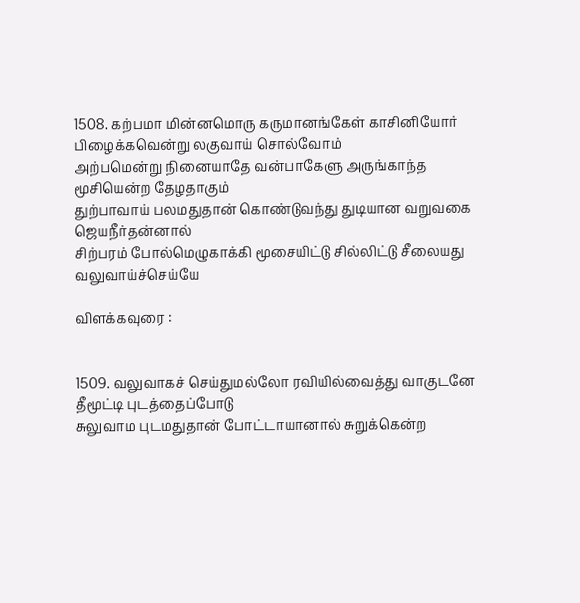1508. கற்பமா மின்னமொரு கருமானங்கேள் காசினியோர் பிழைக்கவென்று லகுவாய் சொல்வோம்
அற்பமென்று நினையாதே வன்பாகேளு அருங்காந்த மூசியென்ற தேழதாகும்
துற்பாவாய் பலமதுதான் கொண்டுவந்து துடியான வறுவகை ஜெயநீர்தன்னால்
சிற்பரம் போல்மெழுகாக்கி மூசையிட்டு சில்லிட்டு சீலையது வலுவாய்ச்செய்யே

விளக்கவுரை :


1509. வலுவாகச் செய்துமல்லோ ரவியில்வைத்து வாகுடனே தீமூட்டி புடத்தைப்போடு
சுலுவாம புடமதுதான் போட்டாயானால் சுறுக்கென்ற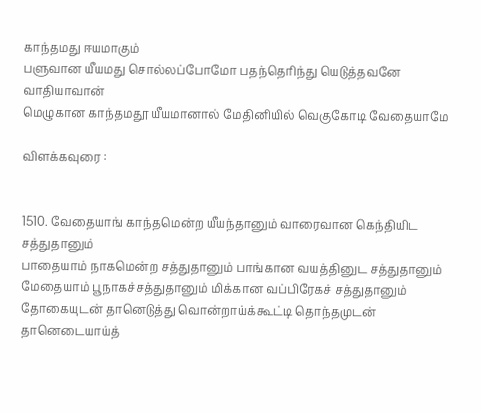காந்தமது ஈயமாகும்
பளுவான யீயமது சொல்லப்போமோ பதந்தெரிந்து யெடுத்தவனே வாதியாவான்
மெழுகான காந்தமதூ யீயமானால் மேதினியில் வெகுகோடி வேதையாமே

விளக்கவுரை :


1510. வேதையாங் காந்தமென்ற யீயந்தானும் வாரைவான கெந்தியிட சத்துதானும்
பாதையாம் நாகமென்ற சத்துதானும் பாங்கான வயத்தினுட சத்துதானும்
மேதையாம் பூநாகச்சத்துதானும் மிக்கான வப்பிரேகச் சத்துதானும்
தோகையுடன் தானெடுத்து வொன்றாய்க்கூட்டி தொந்தமுடன் தானெடையாய்த்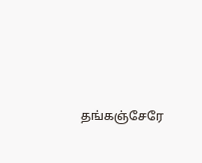தங்கஞ்சேரே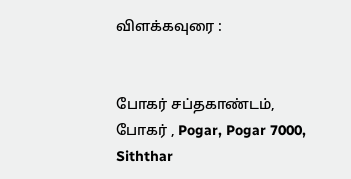விளக்கவுரை :


போகர் சப்தகாண்டம், போகர் , Pogar, Pogar 7000, Siththar